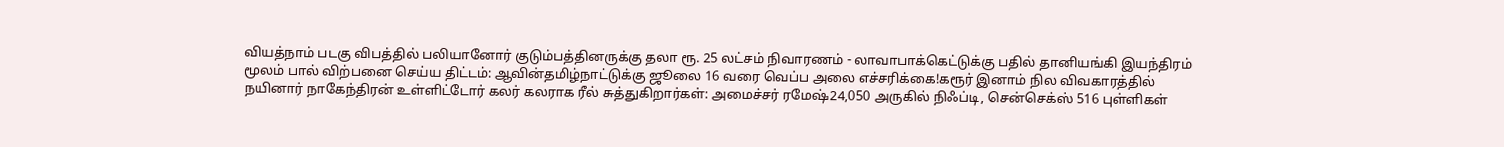வியத்நாம் படகு விபத்தில் பலியானோர் குடும்பத்தினருக்கு தலா ரூ. 25 லட்சம் நிவாரணம் - லாவாபாக்கெட்டுக்கு பதில் தானியங்கி இயந்திரம் மூலம் பால் விற்பனை செய்ய திட்டம்: ஆவின்தமிழ்நாட்டுக்கு ஜூலை 16 வரை வெப்ப அலை எச்சரிக்கை!கரூர் இனாம் நில விவகாரத்தில் நயினார் நாகேந்திரன் உள்ளிட்டோர் கலர் கலராக ரீல் சுத்துகிறார்கள்: அமைச்சர் ரமேஷ்24,050 அருகில் நிஃப்டி, சென்செக்ஸ் 516 புள்ளிகள்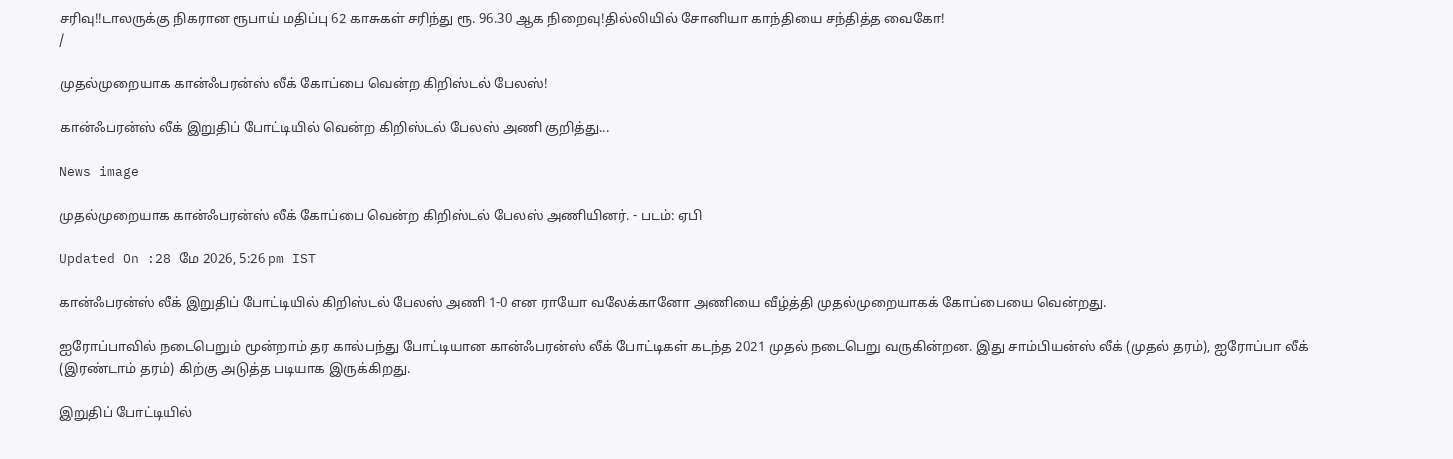சரிவு!!டாலருக்கு நிகரான ரூபாய் மதிப்பு 62 காசுகள் சரிந்து ரூ. 96.30 ஆக நிறைவு!தில்லியில் சோனியா காந்தியை சந்தித்த வைகோ!
/

முதல்முறையாக கான்ஃபரன்ஸ் லீக் கோப்பை வென்ற கிறிஸ்டல் பேலஸ்!

கான்ஃபரன்ஸ் லீக் இறுதிப் போட்டியில் வென்ற கிறிஸ்டல் பேலஸ் அணி குறித்து...

News image

முதல்முறையாக கான்ஃபரன்ஸ் லீக் கோப்பை வென்ற கிறிஸ்டல் பேலஸ் அணியினர். - படம்: ஏபி

Updated On :28 மே 2026, 5:26 pm IST

கான்ஃபரன்ஸ் லீக் இறுதிப் போட்டியில் கிறிஸ்டல் பேலஸ் அணி 1-0 என ராயோ வலேக்கானோ அணியை வீழ்த்தி முதல்முறையாகக் கோப்பையை வென்றது.

ஐரோப்பாவில் நடைபெறும் மூன்றாம் தர கால்பந்து போட்டியான கான்ஃபரன்ஸ் லீக் போட்டிகள் கடந்த 2021 முதல் நடைபெறு வருகின்றன. இது சாம்பியன்ஸ் லீக் (முதல் தரம்), ஐரோப்பா லீக் (இரண்டாம் தரம்) கிற்கு அடுத்த படியாக இருக்கிறது.

இறுதிப் போட்டியில்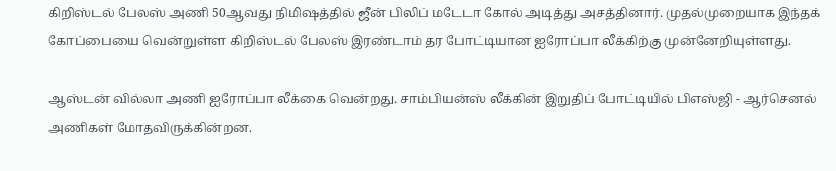கிறிஸ்டல் பேலஸ் அணி 50ஆவது நிமிஷத்தில் ஜீன் பிலிப் மடேடா கோல் அடித்து அசத்தினார். முதல்முறையாக இந்தக் கோப்பையை வென்றுள்ள கிறிஸ்டல் பேலஸ் இரண்டாம் தர போட்டியான ஐரோப்பா லீக்கிற்கு முன்னேறியுள்ளது.

ஆஸ்டன் வில்லா அணி ஐரோப்பா லீக்கை வென்றது. சாம்பியன்ஸ் லீக்கின் இறுதிப் போட்டியில் பிஎஸ்ஜி - ஆர்செனல் அணிகள் மோதவிருக்கின்றன.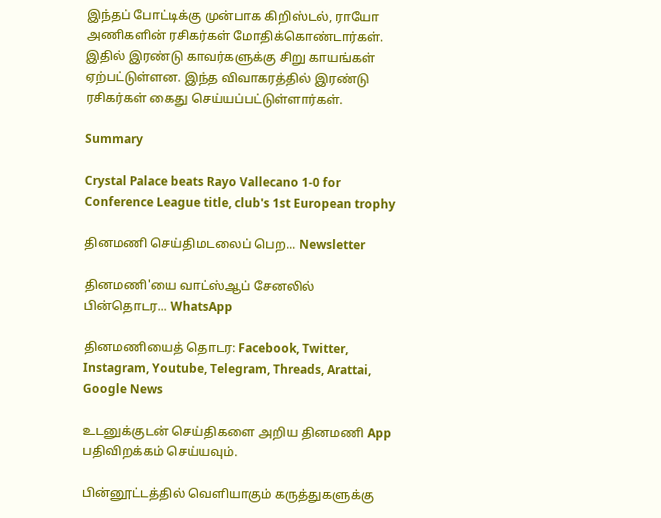இந்தப் போட்டிக்கு முன்பாக கிறிஸ்டல், ராயோ அணிகளின் ரசிகர்கள் மோதிக்கொண்டார்கள். இதில் இரண்டு காவர்களுக்கு சிறு காயங்கள் ஏற்பட்டுள்ளன. இந்த விவாகரத்தில் இரண்டு ரசிகர்கள் கைது செய்யப்பட்டுள்ளார்கள்.

Summary

Crystal Palace beats Rayo Vallecano 1-0 for Conference League title, club's 1st European trophy

தினமணி செய்திமடலைப் பெற... Newsletter

தினமணி'யை வாட்ஸ்ஆப் சேனலில் பின்தொடர... WhatsApp

தினமணியைத் தொடர: Facebook, Twitter, Instagram, Youtube, Telegram, Threads, Arattai, Google News

உடனுக்குடன் செய்திகளை அறிய தினமணி App பதிவிறக்கம் செய்யவும்.

பின்னூட்டத்தில் வெளியாகும் கருத்துகளுக்கு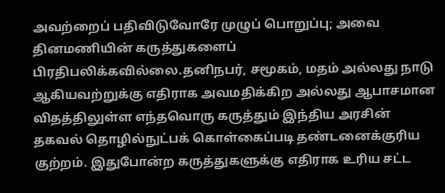அவற்றைப் பதிவிடுவோரே முழுப் பொறுப்பு; அவை தினமணியின் கருத்துகளைப் பிரதிபலிக்கவில்லை.தனிநபர், சமூகம், மதம் அல்லது நாடு ஆகியவற்றுக்கு எதிராக அவமதிக்கிற அல்லது ஆபாசமான விதத்திலுள்ள எந்தவொரு கருத்தும் இந்திய அரசின் தகவல் தொழில்நுட்பக் கொள்கைப்படி தண்டனைக்குரிய குற்றம். இதுபோன்ற கருத்துகளுக்கு எதிராக உரிய சட்ட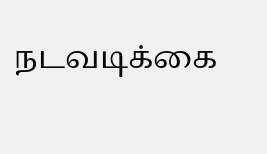நடவடிக்கை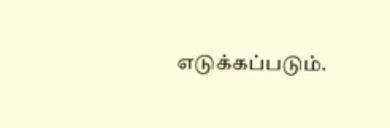எடுக்கப்படும்.